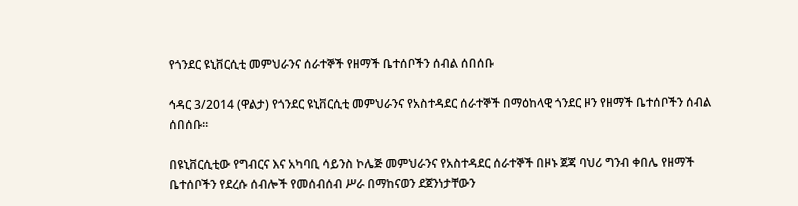የጎንደር ዩኒቨርሲቲ መምህራንና ሰራተኞች የዘማች ቤተሰቦችን ሰብል ሰበሰቡ

ኅዳር 3/2014 (ዋልታ) የጎንደር ዩኒቨርሲቲ መምህራንና የአስተዳደር ሰራተኞች በማዕከላዊ ጎንደር ዞን የዘማች ቤተሰቦችን ሰብል ሰበሰቡ።

በዩኒቨርሲቲው የግብርና እና አካባቢ ሳይንስ ኮሌጅ መምህራንና የአስተዳደር ሰራተኞች በዞኑ ጀጃ ባህሪ ግንብ ቀበሌ የዘማች ቤተሰቦችን የደረሱ ሰብሎች የመሰብሰብ ሥራ በማከናወን ደጀንነታቸውን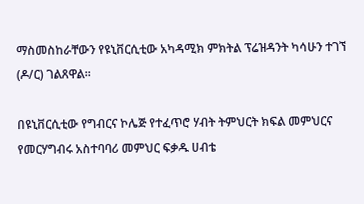ማስመስከራቸውን የዩኒቨርሲቲው አካዳሚክ ምክትል ፕሬዝዳንት ካሳሁን ተገኘ (ዶ/ር) ገልጸዋል።

በዩኒቨርሲቲው የግብርና ኮሌጅ የተፈጥሮ ሃብት ትምህርት ክፍል መምህርና የመርሃግብሩ አስተባባሪ መምህር ፍቃዱ ሀብቴ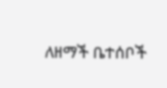ለዘማች ቤተሰቦች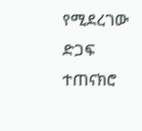የሚደረገው ድጋፍ ተጠናክሮ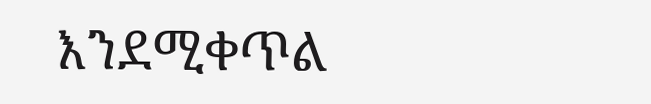እንደሚቀጥል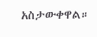አስታውቀዋል።